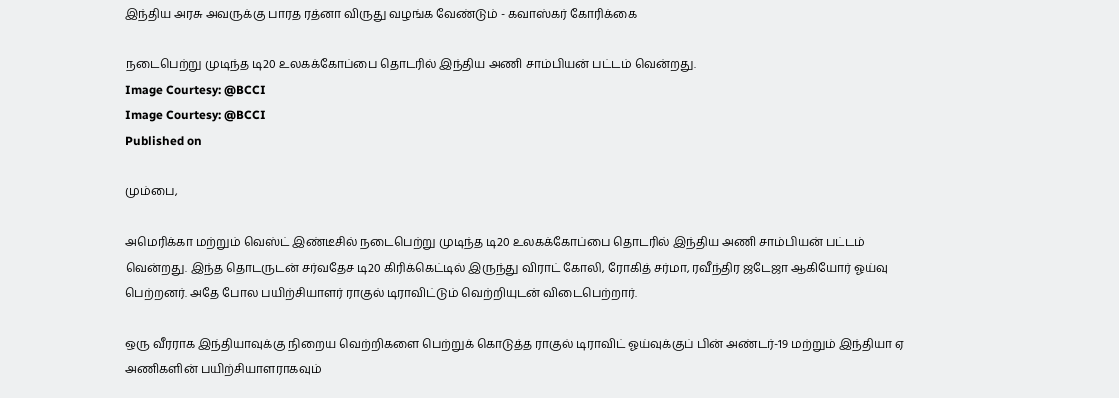இந்திய அரசு அவருக்கு பாரத ரத்னா விருது வழங்க வேண்டும் - கவாஸ்கர் கோரிக்கை

நடைபெற்று முடிந்த டி20 உலகக்கோப்பை தொடரில் இந்திய அணி சாம்பியன் பட்டம் வென்றது.
Image Courtesy: @BCCI
Image Courtesy: @BCCI
Published on

மும்பை,

அமெரிக்கா மற்றும் வெஸ்ட் இண்டீசில் நடைபெற்று முடிந்த டி20 உலகக்கோப்பை தொடரில் இந்திய அணி சாம்பியன் பட்டம் வென்றது. இந்த தொடருடன் சர்வதேச டி20 கிரிக்கெட்டில் இருந்து விராட் கோலி, ரோகித் சர்மா, ரவீந்திர ஜடேஜா ஆகியோர் ஓய்வு பெற்றனர். அதே போல பயிற்சியாளர் ராகுல் டிராவிட்டும் வெற்றியுடன் விடைபெற்றார்.

ஒரு வீரராக இந்தியாவுக்கு நிறைய வெற்றிகளை பெற்றுக் கொடுத்த ராகுல் டிராவிட் ஓய்வுக்குப் பின் அண்டர்-19 மற்றும் இந்தியா ஏ அணிகளின் பயிற்சியாளராகவும்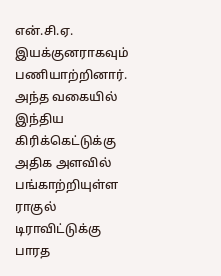என்.சி.ஏ. இயக்குனராகவும் பணியாற்றினார். அந்த வகையில் இந்திய கிரிக்கெட்டுக்கு அதிக அளவில் பங்காற்றியுள்ள ராகுல் டிராவிட்டுக்கு பாரத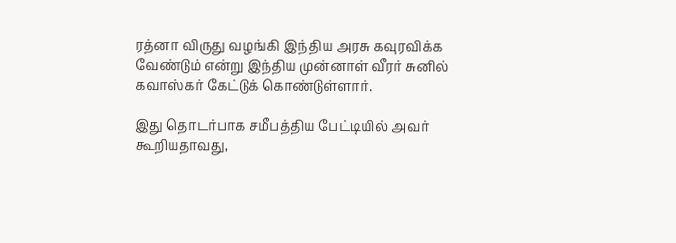ரத்னா விருது வழங்கி இந்திய அரசு கவுரவிக்க வேண்டும் என்று இந்திய முன்னாள் வீரர் சுனில் கவாஸ்கர் கேட்டுக் கொண்டுள்ளார்.

இது தொடர்பாக சமீபத்திய பேட்டியில் அவர் கூறியதாவது,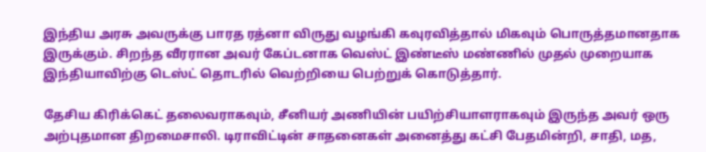இந்திய அரசு அவருக்கு பாரத ரத்னா விருது வழங்கி கவுரவித்தால் மிகவும் பொருத்தமானதாக இருக்கும். சிறந்த வீரரான அவர் கேப்டனாக வெஸ்ட் இண்டீஸ் மண்ணில் முதல் முறையாக இந்தியாவிற்கு டெஸ்ட் தொடரில் வெற்றியை பெற்றுக் கொடுத்தார்.

தேசிய கிரிக்கெட் தலைவராகவும், சீனியர் அணியின் பயிற்சியாளராகவும் இருந்த அவர் ஒரு அற்புதமான திறமைசாலி. டிராவிட்டின் சாதனைகள் அனைத்து கட்சி பேதமின்றி, சாதி, மத,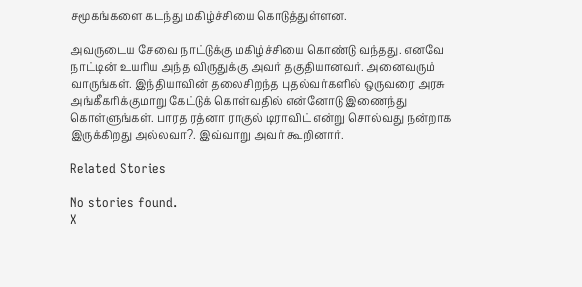சமூகங்களை கடந்து மகிழ்ச்சியை கொடுத்துள்ளன.

அவருடைய சேவை நாட்டுக்கு மகிழ்ச்சியை கொண்டு வந்தது. எனவே நாட்டின் உயரிய அந்த விருதுக்கு அவர் தகுதியானவர். அனைவரும் வாருங்கள். இந்தியாவின் தலைசிறந்த புதல்வர்களில் ஒருவரை அரசு அங்கீகரிக்குமாறு கேட்டுக் கொள்வதில் என்னோடு இணைந்து கொள்ளுங்கள். பாரத ரத்னா ராகுல் டிராவிட் என்று சொல்வது நன்றாக இருக்கிறது அல்லவா?. இவ்வாறு அவர் கூறினார்.

Related Stories

No stories found.
X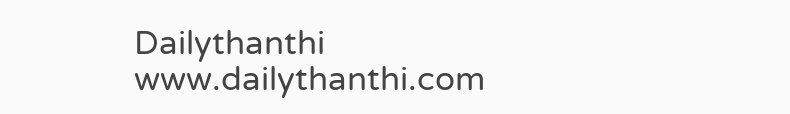Dailythanthi
www.dailythanthi.com